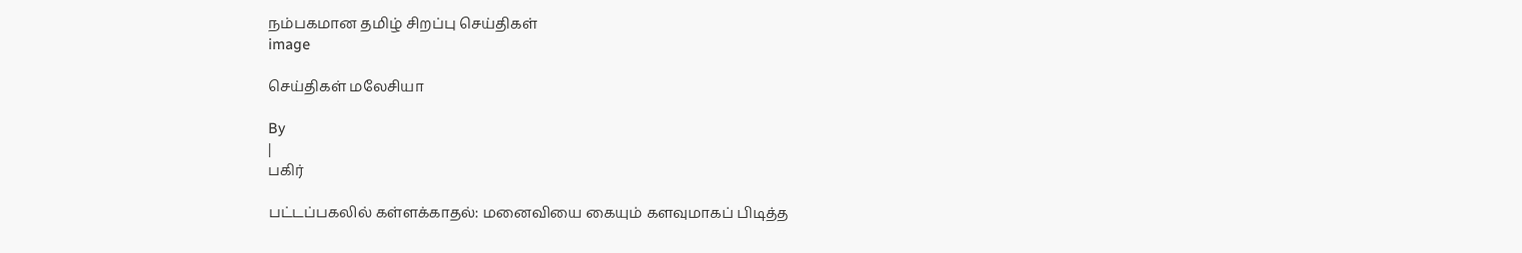நம்பகமான தமிழ் சிறப்பு செய்திகள்
image

செய்திகள் மலேசியா

By
|
பகிர்

பட்டப்பகலில் கள்ளக்காதல்: மனைவியை கையும் களவுமாகப் பிடித்த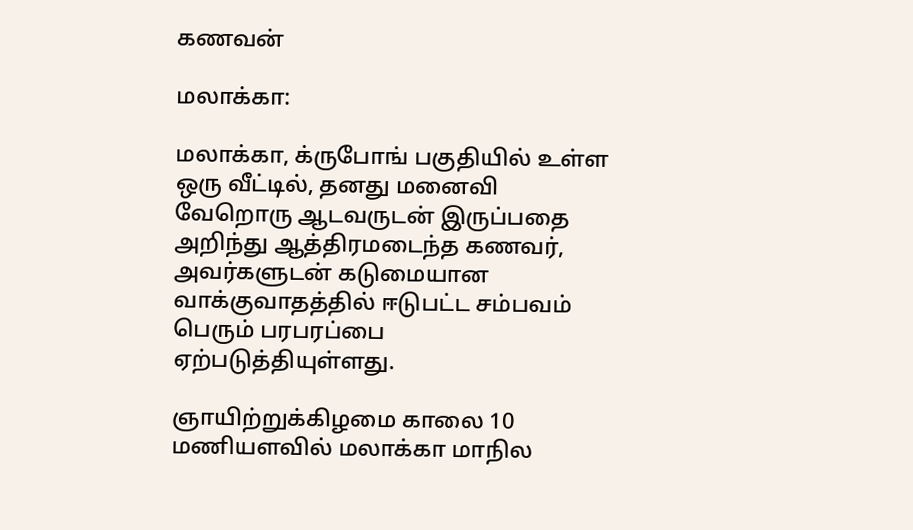கணவன்

மலாக்கா:

மலாக்கா, க்ருபோங் பகுதியில் உள்ள ஒரு வீட்டில், தனது மனைவி வேறொரு ஆடவருடன் இருப்பதை அறிந்து ஆத்திரமடைந்த கணவர், அவர்களுடன் கடுமையான வாக்குவாதத்தில் ஈடுபட்ட சம்பவம் பெரும் பரபரப்பை ஏற்படுத்தியுள்ளது.

ஞாயிற்றுக்கிழமை காலை 10 மணியளவில் மலாக்கா மாநில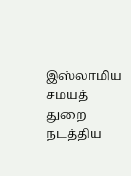இஸ்லாமிய சமயத் துறை நடத்திய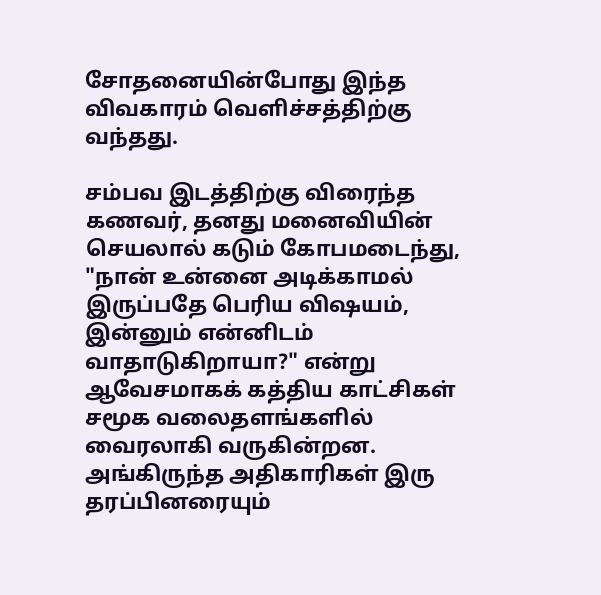சோதனையின்போது இந்த விவகாரம் வெளிச்சத்திற்கு வந்தது.

சம்பவ இடத்திற்கு விரைந்த கணவர், தனது மனைவியின் செயலால் கடும் கோபமடைந்து, "நான் உன்னை அடிக்காமல் இருப்பதே பெரிய விஷயம், இன்னும் என்னிடம் வாதாடுகிறாயா?" என்று ஆவேசமாகக் கத்திய காட்சிகள் சமூக வலைதளங்களில் வைரலாகி வருகின்றன. அங்கிருந்த அதிகாரிகள் இரு தரப்பினரையும்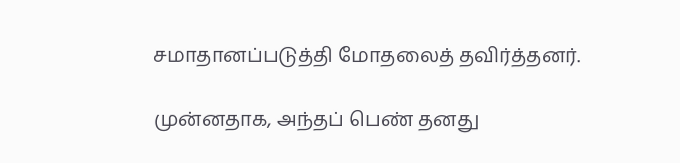சமாதானப்படுத்தி மோதலைத் தவிர்த்தனர்.

முன்னதாக, அந்தப் பெண் தனது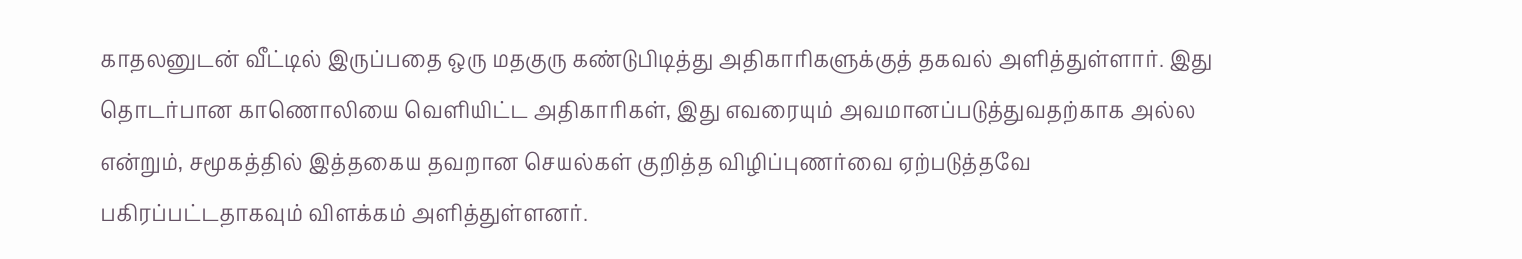காதலனுடன் வீட்டில் இருப்பதை ஒரு மதகுரு கண்டுபிடித்து அதிகாரிகளுக்குத் தகவல் அளித்துள்ளார். இது தொடர்பான காணொலியை வெளியிட்ட அதிகாரிகள், இது எவரையும் அவமானப்படுத்துவதற்காக அல்ல என்றும், சமூகத்தில் இத்தகைய தவறான செயல்கள் குறித்த விழிப்புணர்வை ஏற்படுத்தவே பகிரப்பட்டதாகவும் விளக்கம் அளித்துள்ளனர்.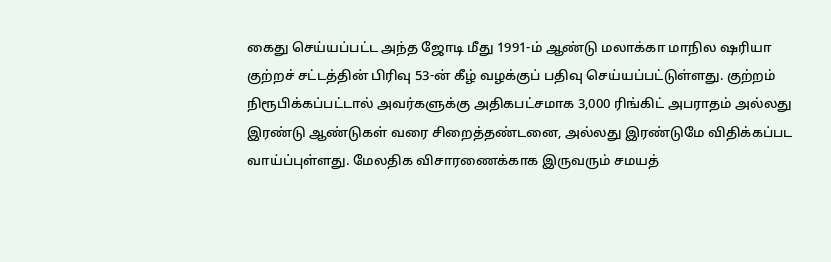கைது செய்யப்பட்ட அந்த ஜோடி மீது 1991-ம் ஆண்டு மலாக்கா மாநில ஷரியா குற்றச் சட்டத்தின் பிரிவு 53-ன் கீழ் வழக்குப் பதிவு செய்யப்பட்டுள்ளது. குற்றம் நிரூபிக்கப்பட்டால் அவர்களுக்கு அதிகபட்சமாக 3,000 ரிங்கிட் அபராதம் அல்லது இரண்டு ஆண்டுகள் வரை சிறைத்தண்டனை, அல்லது இரண்டுமே விதிக்கப்பட வாய்ப்புள்ளது. மேலதிக விசாரணைக்காக இருவரும் சமயத்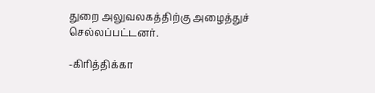துறை அலுவலகத்திற்கு அழைத்துச் செல்லப்பட்டனர்.

-கிரித்திக்கா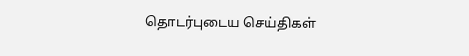தொடர்புடைய செய்திகள்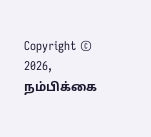Copyright © 2026, நம்பிக்கை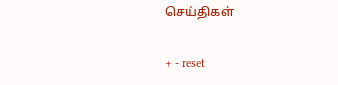செய்திகள்

+ - reset